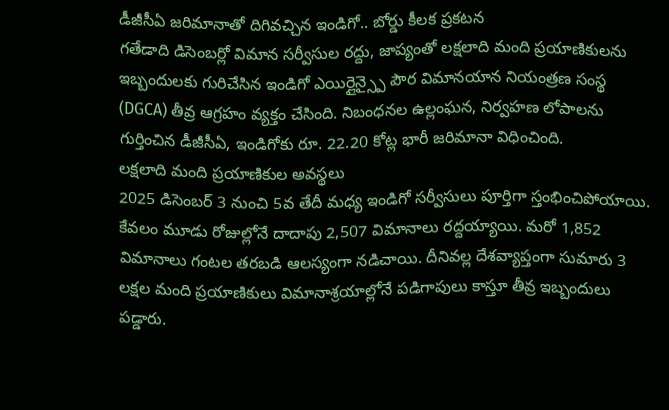డీజీసీఏ జరిమానాతో దిగివచ్చిన ఇండిగో.. బోర్డు కీలక ప్రకటన
గతేడాది డిసెంబర్లో విమాన సర్వీసుల రద్దు, జాప్యంతో లక్షలాది మంది ప్రయాణికులను ఇబ్బందులకు గురిచేసిన ఇండిగో ఎయిర్లైన్స్పై పౌర విమానయాన నియంత్రణ సంస్థ (DGCA) తీవ్ర ఆగ్రహం వ్యక్తం చేసింది. నిబంధనల ఉల్లంఘన, నిర్వహణ లోపాలను గుర్తించిన డీజీసీఏ, ఇండిగోకు రూ. 22.20 కోట్ల భారీ జరిమానా విధించింది.
లక్షలాది మంది ప్రయాణికుల అవస్థలు
2025 డిసెంబర్ 3 నుంచి 5వ తేదీ మధ్య ఇండిగో సర్వీసులు పూర్తిగా స్తంభించిపోయాయి. కేవలం మూడు రోజుల్లోనే దాదాపు 2,507 విమానాలు రద్దయ్యాయి. మరో 1,852 విమానాలు గంటల తరబడి ఆలస్యంగా నడిచాయి. దీనివల్ల దేశవ్యాప్తంగా సుమారు 3 లక్షల మంది ప్రయాణికులు విమానాశ్రయాల్లోనే పడిగాపులు కాస్తూ తీవ్ర ఇబ్బందులు పడ్డారు.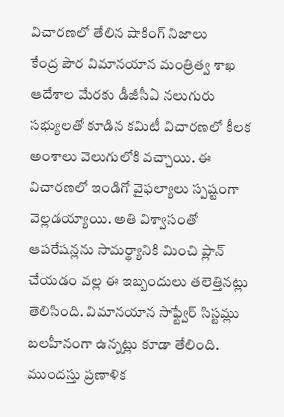విచారణలో తేలిన షాకింగ్ నిజాలు
కేంద్ర పౌర విమానయాన మంత్రిత్వ శాఖ ఆదేశాల మేరకు డీజీసీఏ నలుగురు సభ్యులతో కూడిన కమిటీ విచారణలో కీలక అంశాలు వెలుగులోకి వచ్చాయి. ఈ విచారణలో ఇండిగో వైఫల్యాలు స్పష్టంగా వెల్లడయ్యాయి. అతి విశ్వాసంతో ఆపరేషన్లను సామర్థ్యానికి మించి ప్లాన్ చేయడం వల్ల ఈ ఇబ్బందులు తలెత్తినట్లు తెలిసింది. విమానయాన సాఫ్ట్వేర్ సిస్టమ్లు బలహీనంగా ఉన్నట్లు కూడా తేలింది. ముందస్తు ప్రణాళిక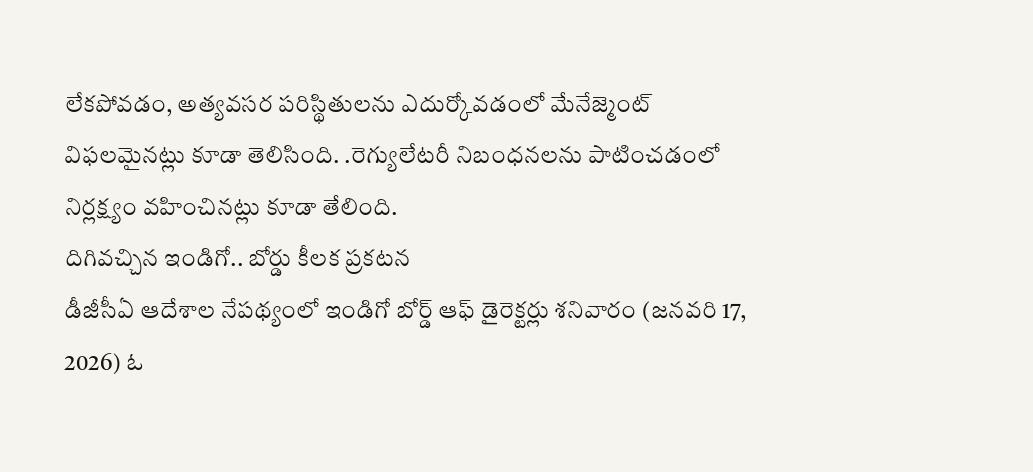లేకపోవడం, అత్యవసర పరిస్థితులను ఎదుర్కోవడంలో మేనేజ్మెంట్ విఫలమైనట్లు కూడా తెలిసింది. .రెగ్యులేటరీ నిబంధనలను పాటించడంలో నిర్లక్ష్యం వహించినట్లు కూడా తేలింది.
దిగివచ్చిన ఇండిగో.. బోర్డు కీలక ప్రకటన
డీజీసీఏ ఆదేశాల నేపథ్యంలో ఇండిగో బోర్డ్ ఆఫ్ డైరెక్టర్లు శనివారం (జనవరి 17, 2026) ఓ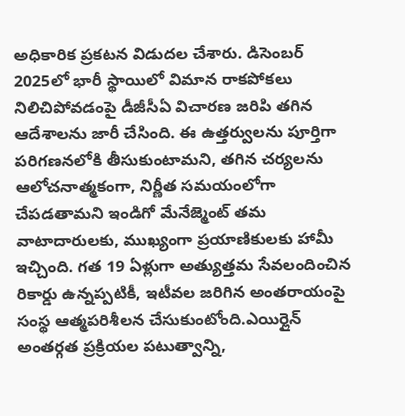అధికారిక ప్రకటన విడుదల చేశారు. డిసెంబర్ 2025లో భారీ స్థాయిలో విమాన రాకపోకలు నిలిచిపోవడంపై డీజీసీఏ విచారణ జరిపి తగిన ఆదేశాలను జారీ చేసింది. ఈ ఉత్తర్వులను పూర్తిగా పరిగణనలోకి తీసుకుంటామని, తగిన చర్యలను ఆలోచనాత్మకంగా, నిర్ణీత సమయంలోగా చేపడతామని ఇండిగో మేనేజ్మెంట్ తమ వాటాదారులకు, ముఖ్యంగా ప్రయాణికులకు హామీ ఇచ్చింది. గత 19 ఏళ్లుగా అత్యుత్తమ సేవలందించిన రికార్డు ఉన్నప్పటికీ, ఇటీవల జరిగిన అంతరాయంపై సంస్థ ఆత్మపరిశీలన చేసుకుంటోంది.ఎయిర్లైన్ అంతర్గత ప్రక్రియల పటుత్వాన్ని,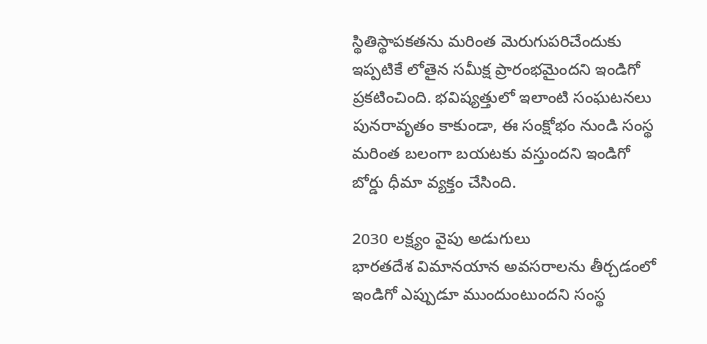స్థితిస్థాపకతను మరింత మెరుగుపరిచేందుకు ఇప్పటికే లోతైన సమీక్ష ప్రారంభమైందని ఇండిగో ప్రకటించింది. భవిష్యత్తులో ఇలాంటి సంఘటనలు పునరావృతం కాకుండా, ఈ సంక్షోభం నుండి సంస్థ మరింత బలంగా బయటకు వస్తుందని ఇండిగో బోర్డు ధీమా వ్యక్తం చేసింది.

2030 లక్ష్యం వైపు అడుగులు
భారతదేశ విమానయాన అవసరాలను తీర్చడంలో ఇండిగో ఎప్పుడూ ముందుంటుందని సంస్థ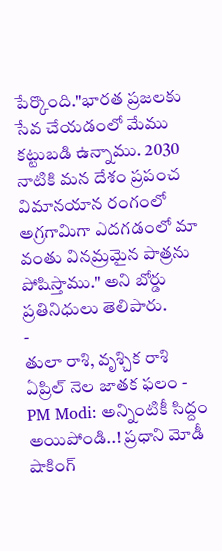పేర్కొంది."భారత ప్రజలకు సేవ చేయడంలో మేము కట్టుబడి ఉన్నాము. 2030 నాటికి మన దేశం ప్రపంచ విమానయాన రంగంలో అగ్రగామిగా ఎదగడంలో మా వంతు వినమ్రమైన పాత్రను పోషిస్తాము." అని బోర్డు ప్రతినిధులు తెలిపారు.
-
తులా రాశి, వృశ్చిక రాశి ఏప్రిల్ నెల జాతక ఫలం -
PM Modi: అన్నింటికీ సిద్దం అయిపోండి..! ప్రధాని మోడీ షాకింగ్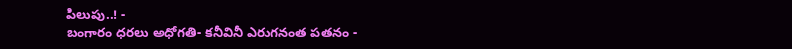పిలుపు..! -
బంగారం ధరలు అధోగతి- కనీవినీ ఎరుగనంత పతనం -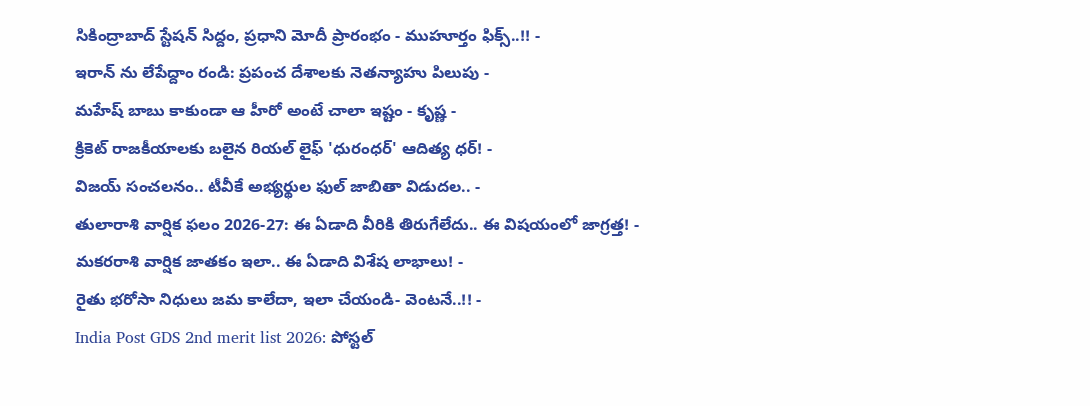సికింద్రాబాద్ స్టేషన్ సిద్దం, ప్రధాని మోదీ ప్రారంభం - ముహూర్తం ఫిక్స్..!! -
ఇరాన్ ను లేపేద్దాం రండి: ప్రపంచ దేశాలకు నెతన్యాహు పిలుపు -
మహేష్ బాబు కాకుండా ఆ హీరో అంటే చాలా ఇష్టం - కృష్ణ -
క్రికెట్ రాజకీయాలకు బలైన రియల్ లైఫ్ 'ధురంధర్' ఆదిత్య ధర్! -
విజయ్ సంచలనం.. టీవీకే అభ్యర్థుల ఫుల్ జాబితా విడుదల.. -
తులారాశి వార్షిక ఫలం 2026-27: ఈ ఏడాది వీరికి తిరుగేలేదు.. ఈ విషయంలో జాగ్రత్త! -
మకరరాశి వార్షిక జాతకం ఇలా.. ఈ ఏడాది విశేష లాభాలు! -
రైతు భరోసా నిధులు జమ కాలేదా, ఇలా చేయండి- వెంటనే..!! -
India Post GDS 2nd merit list 2026: పోస్టల్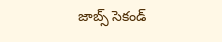జాబ్స్ సెకండ్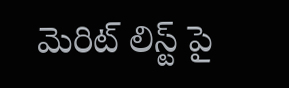మెరిట్ లిస్ట్ పై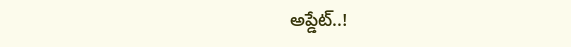అప్డేట్..!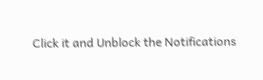Click it and Unblock the Notifications